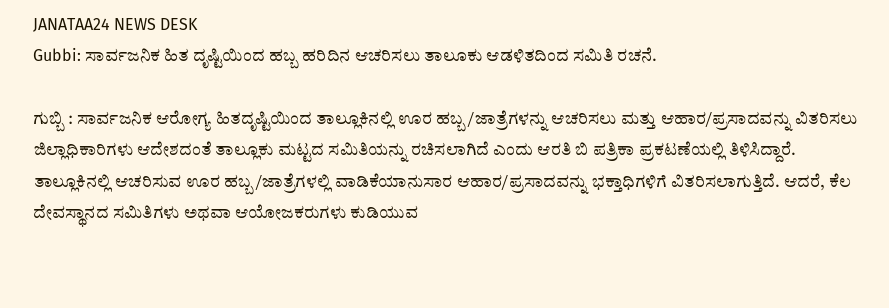JANATAA24 NEWS DESK
Gubbi: ಸಾರ್ವಜನಿಕ ಹಿತ ದೃಷ್ಟಿಯಿಂದ ಹಬ್ಬ ಹರಿದಿನ ಆಚರಿಸಲು ತಾಲೂಕು ಆಡಳಿತದಿಂದ ಸಮಿತಿ ರಚನೆ.

ಗುಬ್ಬಿ : ಸಾರ್ವಜನಿಕ ಆರೋಗ್ಯ ಹಿತದೃಷ್ಟಿಯಿಂದ ತಾಲ್ಲೂಕಿನಲ್ಲಿ ಊರ ಹಬ್ಬ/ಜಾತ್ರೆಗಳನ್ನು ಆಚರಿಸಲು ಮತ್ತು ಆಹಾರ/ಪ್ರಸಾದವನ್ನು ವಿತರಿಸಲು ಜಿಲ್ಲಾಧಿಕಾರಿಗಳು ಆದೇಶದಂತೆ ತಾಲ್ಲೂಕು ಮಟ್ಟದ ಸಮಿತಿಯನ್ನು ರಚಿಸಲಾಗಿದೆ ಎಂದು ಆರತಿ ಬಿ ಪತ್ರಿಕಾ ಪ್ರಕಟಣೆಯಲ್ಲಿ ತಿಳಿಸಿದ್ದಾರೆ.
ತಾಲ್ಲೂಕಿನಲ್ಲಿ ಆಚರಿಸುವ ಊರ ಹಬ್ಬ/ಜಾತ್ರೆಗಳಲ್ಲಿ ವಾಡಿಕೆಯಾನುಸಾರ ಆಹಾರ/ಪ್ರಸಾದವನ್ನು ಭಕ್ತಾಧಿಗಳಿಗೆ ವಿತರಿಸಲಾಗುತ್ತಿದೆ. ಆದರೆ, ಕೆಲ ದೇವಸ್ಥಾನದ ಸಮಿತಿಗಳು ಅಥವಾ ಆಯೋಜಕರುಗಳು ಕುಡಿಯುವ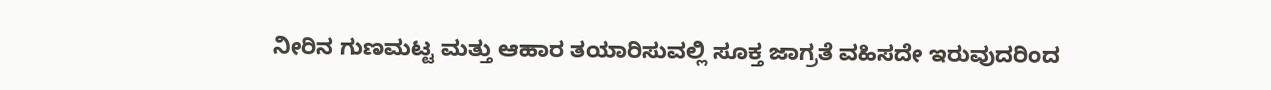ನೀರಿನ ಗುಣಮಟ್ಟ ಮತ್ತು ಆಹಾರ ತಯಾರಿಸುವಲ್ಲಿ ಸೂಕ್ತ ಜಾಗ್ರತೆ ವಹಿಸದೇ ಇರುವುದರಿಂದ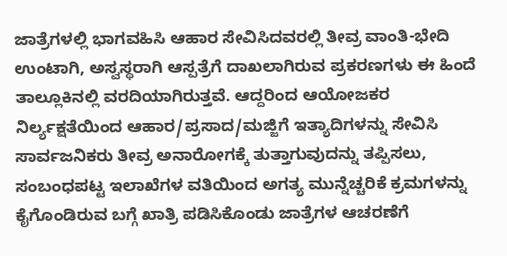ಜಾತ್ರೆಗಳಲ್ಲಿ ಭಾಗವಹಿಸಿ ಆಹಾರ ಸೇವಿಸಿದವರಲ್ಲಿ ತೀವ್ರ ವಾಂತಿ-ಭೇದಿ ಉಂಟಾಗಿ, ಅಸ್ವಸ್ಥರಾಗಿ ಆಸ್ಪತ್ರೆಗೆ ದಾಖಲಾಗಿರುವ ಪ್ರಕರಣಗಳು ಈ ಹಿಂದೆ ತಾಲ್ಲೂಕಿನಲ್ಲಿ ವರದಿಯಾಗಿರುತ್ತವೆ. ಆದ್ದರಿಂದ ಆಯೋಜಕರ ನಿರ್ಲ್ಯಕ್ಷತೆಯಿಂದ ಆಹಾರ/ಪ್ರಸಾದ/ಮಜ್ಜಿಗೆ ಇತ್ಯಾದಿಗಳನ್ನು ಸೇವಿಸಿ ಸಾರ್ವಜನಿಕರು ತೀವ್ರ ಅನಾರೋಗಕ್ಕೆ ತುತ್ತಾಗುವುದನ್ನು ತಪ್ಪಿಸಲು, ಸಂಬಂಧಪಟ್ಟ ಇಲಾಖೆಗಳ ವತಿಯಿಂದ ಅಗತ್ಯ ಮುನ್ನೆಚ್ಚರಿಕೆ ಕ್ರಮಗಳನ್ನು ಕೈಗೊಂಡಿರುವ ಬಗ್ಗೆ ಖಾತ್ರಿ ಪಡಿಸಿಕೊಂಡು ಜಾತ್ರೆಗಳ ಆಚರಣೆಗೆ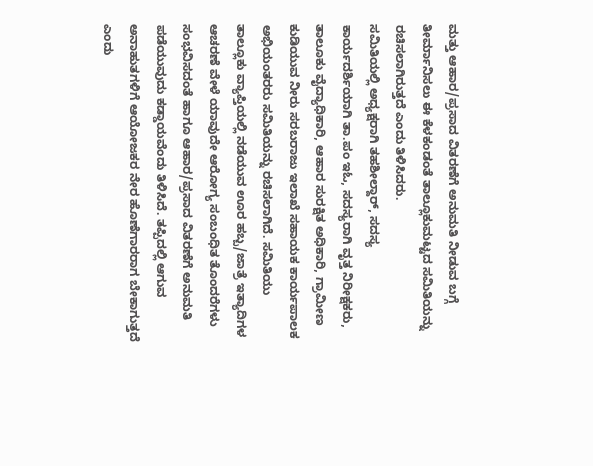ಮತ್ತು ಆಹಾರ/ಪ್ರಸಾದ ವಿತರಣೆಗೆ ಅನುಮತಿ ನೀಡುವ ಬಗ್ಗೆ ತೀರ್ಮಾನಿಸಲು ಈ ಕೆಳಕಂಡಂತೆ ತಾಲ್ಲೂಕುಮಟ್ಟದ ಸಮಿತಿಯನ್ನು ರಚಿಸಲಾಗಿರುತ್ತದೆ ಎಂದು ತಿಳಿಸಿದರು.
ಸಮಿತಿಯಲ್ಲಿ ಅಧ್ಯಕ್ಷರಾಗಿ ತಹಶೀಲ್ದಾರ್, ಸದಸ್ಯ ಕಾರ್ಯದರ್ಶಿಯಾಗಿ ತಾ.ಪಂ ಇಓ, ಸದಸ್ಯರಾಗಿ ವೃತ್ತ ನಿರೀಕ್ಷಕರು, ತಾಲೂಕು ವೈದ್ಯಾಧಿಕಾರಿ, ಆಹಾರ ಸುರಕ್ಷಿತ ಅಧಿಕಾರಿ, ಗ್ರಾಮೀಣ ಕುಡಿಯುವ ನೀರು ಸರಬರಾಜು ಇಲಾಖೆ ಸಹಾಯಕ ಕಾರ್ಯಪಾಲಕ ಅಭಿಯಂತರರು ಸಮಿತಿಯನ್ನು ರಚಿಸಲಾಗಿದೆ. ಸಮಿತಿಯು ತಾಲ್ಲೂಕು ವ್ಯಾಪ್ತಿಯಲ್ಲಿ ನಡೆಯುವ ಊರ ಹಬ್ಬ/ಜಾತ್ರೆ ಇತ್ಯಾದಿಗಳ ಆಚರಣೆ ವೇಳೆ ಯಾವುದೇ ಆರೋಗ್ಯ ಸಂಬಂಧಿತ ತೊಂದರೆಗಳು ಸಂಭವಿಸದಂತೆ ಹಾಗೂ ಆಹಾರ/ಪ್ರಸಾದ ವಿತರಣೆಗೆ ಅನುಮತಿ ಪಡೆಯುವುದು ಕಡ್ಡಾಯವೆಂದು ತಿಳಿಸಿದೆ. ತಪ್ಪಿದಲ್ಲಿ ಆಗುವ ಅನಾಹುತಗಳಿಗೆ ಆಯೋಜಕರ ನೇರ ಹೊಣೆಗಾರರಾಗ ಬೇಕಾಗುತ್ತದೆ ಎಂದು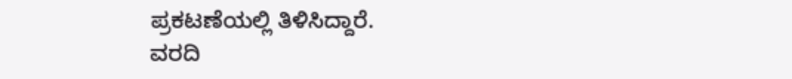ಪ್ರಕಟಣೆಯಲ್ಲಿ ತಿಳಿಸಿದ್ದಾರೆ.
ವರದಿ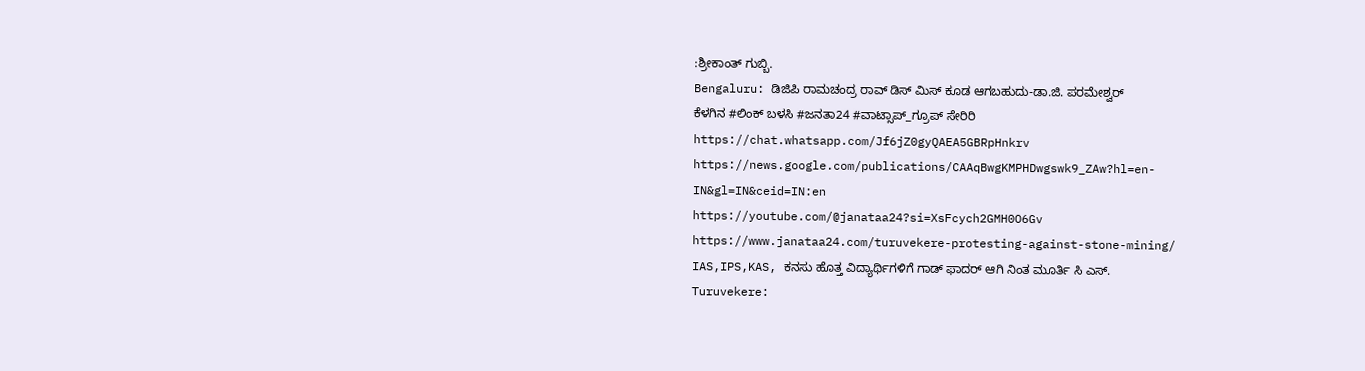:ಶ್ರೀಕಾಂತ್ ಗುಬ್ಬಿ.
Bengaluru: ಡಿಜಿಪಿ ರಾಮಚಂದ್ರ ರಾವ್ ಡಿಸ್ ಮಿಸ್ ಕೂಡ ಆಗಬಹುದು-ಡಾ.ಜಿ. ಪರಮೇಶ್ವರ್
ಕೆಳಗಿನ #ಲಿಂಕ್ ಬಳಸಿ #ಜನತಾ24 #ವಾಟ್ಸಾಪ್_ಗ್ರೂಪ್ ಸೇರಿರಿ https://chat.whatsapp.com/Jf6jZ0gyQAEA5GBRpHnkrv
https://news.google.com/publications/CAAqBwgKMPHDwgswk9_ZAw?hl=en-IN&gl=IN&ceid=IN:en
https://youtube.com/@janataa24?si=XsFcych2GMH0O6Gv
https://www.janataa24.com/turuvekere-protesting-against-stone-mining/
IAS,IPS,KAS, ಕನಸು ಹೊತ್ತ ವಿದ್ಯಾರ್ಥಿಗಳಿಗೆ ಗಾಡ್ ಫಾದರ್ ಆಗಿ ನಿಂತ ಮೂರ್ತಿ ಸಿ ಎಸ್.
Turuvekere: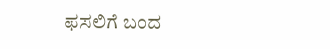ಫಸಲಿಗೆ ಬಂದ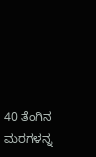40 ತೆಂಗಿನ ಮರಗಳನ್ನ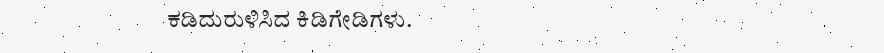ಕಡಿದುರುಳಿಸಿದ ಕಿಡಿಗೇಡಿಗಳು.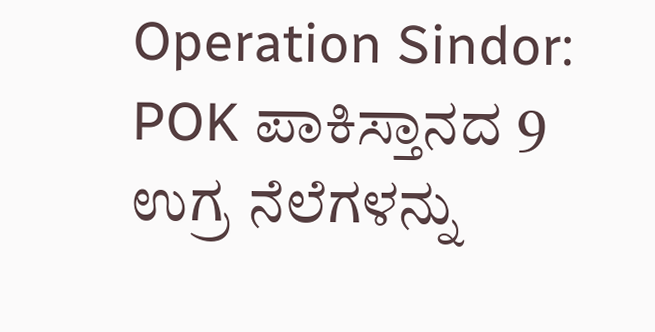Operation Sindor: POK ಪಾಕಿಸ್ತಾನದ 9 ಉಗ್ರ ನೆಲೆಗಳನ್ನು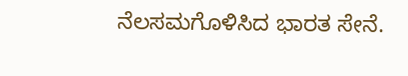ನೆಲಸಮಗೊಳಿಸಿದ ಭಾರತ ಸೇನೆ.